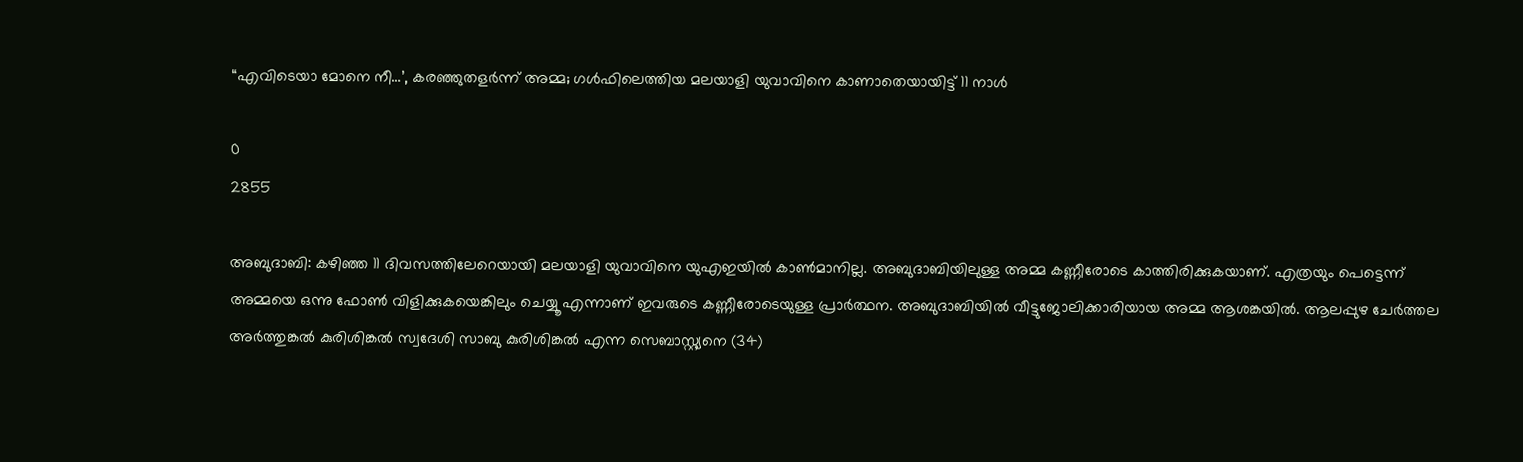“എവിടെയാ മോനെ നീ…’, കരഞ്ഞുതളർന്ന് അമ്മ; ഗൾഫിലെത്തിയ മലയാളി യുവാവിനെ കാണാതെയായിട്ട് 11 നാൾ

0
2855

അബുദാബി: കഴിഞ്ഞ 11 ദിവസത്തിലേറെയായി മലയാളി യുവാവിനെ യുഎഇയിൽ കാൺമാനില്ല. അബുദാബിയിലുള്ള അമ്മ കണ്ണീരോടെ കാത്തിരിക്കുകയാണ്. എത്രയും പെട്ടെന്ന് അമ്മയെ ഒന്നു ഫോൺ വിളിക്കുകയെങ്കിലും ചെയ്യൂ എന്നാണ് ഇവരുടെ കണ്ണീരോടെയുള്ള പ്രാർത്ഥന. അബുദാബിയിൽ വീട്ടുജോലിക്കാരിയായ അമ്മ ആശങ്കയിൽ. ആലപ്പുഴ ചേർത്തല അർത്തുങ്കൽ കുരിശിങ്കൽ സ്വദേശി സാബു കുരിശിങ്കൽ എന്ന സെബാസ്റ്റ്യനെ (34)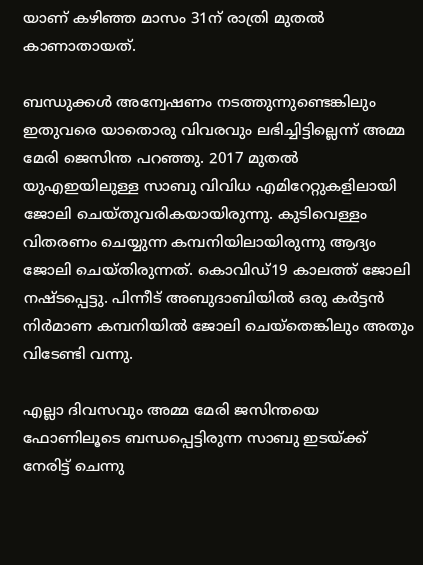യാണ് കഴിഞ്ഞ മാസം 31ന് രാത്രി മുതല്‍ കാണാതായത്.

ബന്ധുക്കൾ അന്വേഷണം നടത്തുന്നുണ്ടെങ്കിലും ഇതുവരെ യാതൊരു വിവരവും ലഭിച്ചിട്ടില്ലെന്ന് അമ്മ മേരി ജെസിന്ത പറഞ്ഞു. 2017 മുതൽ യുഎഇയിലുള്ള സാബു വിവിധ എമിറേറ്റുകളിലായി ജോലി ചെയ്തുവരികയായിരുന്നു. കുടിവെള്ളം വിതരണം ചെയ്യുന്ന കമ്പനിയിലായിരുന്നു ആദ്യം ജോലി ചെയ്തിരുന്നത്. കൊവിഡ്19 കാലത്ത് ജോലി നഷ്ടപ്പെട്ടു. പിന്നീട് അബുദാബിയിൽ ഒരു കർട്ടൻ നിർമാണ കമ്പനിയിൽ ജോലി ചെയ്തെങ്കിലും അതും വിടേണ്ടി വന്നു.

എല്ലാ ദിവസവും അമ്മ മേരി ജസിന്തയെ ഫോണിലൂടെ ബന്ധപ്പെട്ടിരുന്ന സാബു ഇടയ്ക്ക് നേരിട്ട് ചെന്നു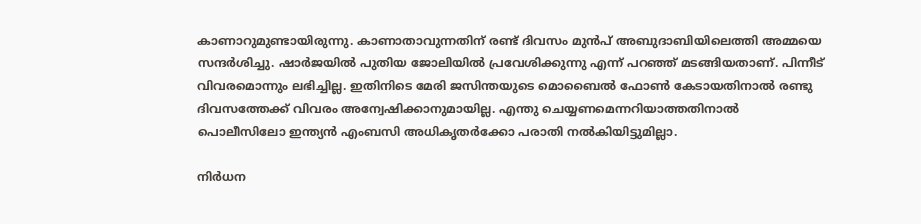കാണാറുമുണ്ടായിരുന്നു. കാണാതാവുന്നതിന് രണ്ട് ദിവസം മുൻപ് അബുദാബിയിലെത്തി അമ്മയെ സന്ദർശിച്ചു. ഷാർജയിൽ പുതിയ ജോലിയിൽ പ്രവേശിക്കുന്നു എന്ന് പറഞ്ഞ് മടങ്ങിയതാണ്. പിന്നീട് വിവരമൊന്നും ലഭിച്ചില്ല. ഇതിനിടെ മേരി ജസിന്തയുടെ മൊബൈൽ ഫോൺ കേടായതിനാൽ രണ്ടു ദിവസത്തേക്ക് വിവരം അന്വേഷിക്കാനുമായില്ല. എന്തു ചെയ്യണമെന്നറിയാത്തതിനാൽ പൊലീസിലോ ഇന്ത്യൻ എംബസി അധികൃതർക്കോ പരാതി നൽകിയിട്ടുമില്ലാ.

നിർധന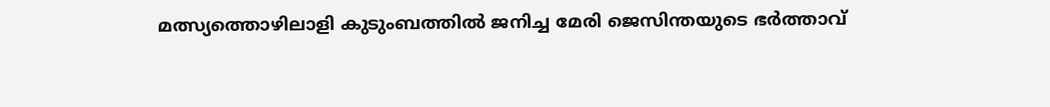മത്സ്യത്തൊഴിലാളി കുടുംബത്തിൽ ജനിച്ച മേരി ജെസിന്തയുടെ ഭർത്താവ്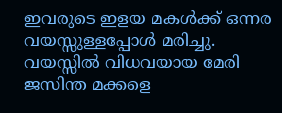ഇവരുടെ ഇളയ മകൾക്ക് ഒന്നര വയസ്സുള്ളപ്പോൾ മരിച്ചു. വയസ്സിൽ വിധവയായ മേരി ജസിന്ത മക്കളെ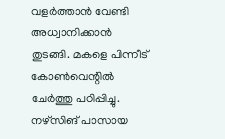വളർത്താൻ വേണ്ടി അധ്വാനിക്കാൻ തുടങ്ങി. മകളെ പിന്നീട് കോൺവെന്റിൽ ചേർത്തു പഠിപ്പിച്ചു. നഴ്സിങ് പാസായ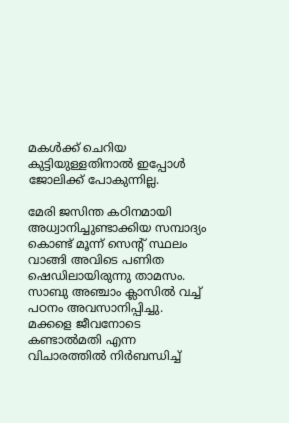മകൾക്ക് ചെറിയ കുട്ടിയുള്ളതിനാൽ ഇപ്പോൾ ജോലിക്ക് പോകുന്നില്ല.

മേരി ജസിന്ത കഠിനമായി അധ്വാനിച്ചുണ്ടാക്കിയ സമ്പാദ്യം കൊണ്ട് മൂന്ന് സെന്റ് സ്ഥലം വാങ്ങി അവിടെ പണിത ഷെഡിലായിരുന്നു താമസം. സാബു അഞ്ചാം ക്ലാസിൽ വച്ച് പഠനം അവസാനിപ്പിച്ചു. മക്കളെ ജീവനോടെ കണ്ടാൽമതി എന്ന വിചാരത്തിൽ നിർബന്ധിച്ച്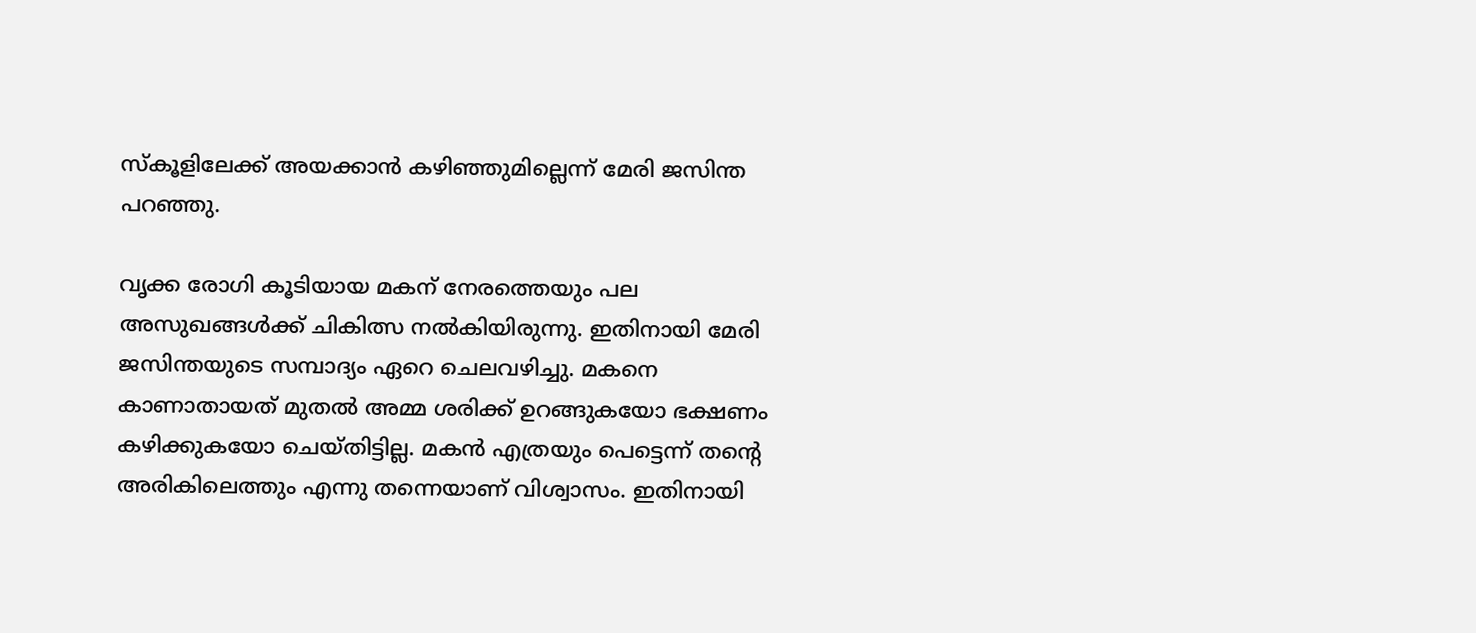സ്കൂളിലേക്ക് അയക്കാൻ കഴിഞ്ഞുമില്ലെന്ന് മേരി ജസിന്ത പറഞ്ഞു.

വൃക്ക രോഗി കൂടിയായ മകന് നേരത്തെയും പല അസുഖങ്ങൾക്ക് ചികിത്സ നൽകിയിരുന്നു. ഇതിനായി മേരി ജസിന്തയുടെ സമ്പാദ്യം ഏറെ ചെലവഴിച്ചു. മകനെ കാണാതായത് മുതൽ അമ്മ ശരിക്ക് ഉറങ്ങുകയോ ഭക്ഷണം കഴിക്കുകയോ ചെയ്തിട്ടില്ല. മകൻ എത്രയും പെട്ടെന്ന് തന്റെ അരികിലെത്തും എന്നു തന്നെയാണ് വിശ്വാസം. ഇതിനായി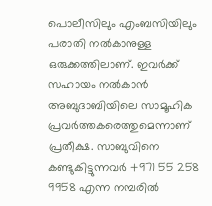പൊലീസിലും എംബസിയിലും പരാതി നൽകാനുള്ള ഒരുക്കത്തിലാണ്. ഇവര്‍ക്ക് സഹായം നൽകാൻ അബുദാബിയിലെ സാമൂഹിക പ്രവർത്തകരെത്തുമെന്നാണ് പ്രതീക്ഷ. സാബുവിനെ കണ്ടുകിട്ടുന്നവർ +971 55 258 9958 എന്ന നമ്പരിൽ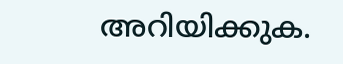അറിയിക്കുക.